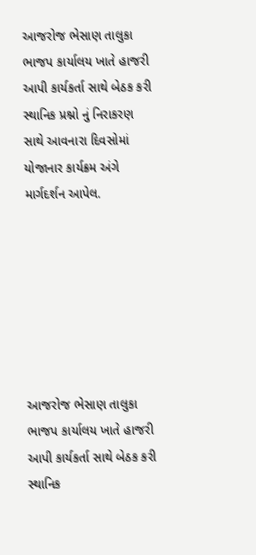આજરોજ ભેસાણ તાલુકા ભાજપ કાર્યાલય ખાતે હાજરી આપી કાર્યકર્તા સાથે બેઠક કરી સ્થાનિક પ્રશ્નો નું નિરાકરણ સાથે આવનારા દિવસોમાં યોજાનાર કાર્યક્રમ અંગે માર્ગદર્શન આપેલ.







આજરોજ ભેસાણ તાલુકા ભાજપ કાર્યાલય ખાતે હાજરી આપી કાર્યકર્તા સાથે બેઠક કરી સ્થાનિક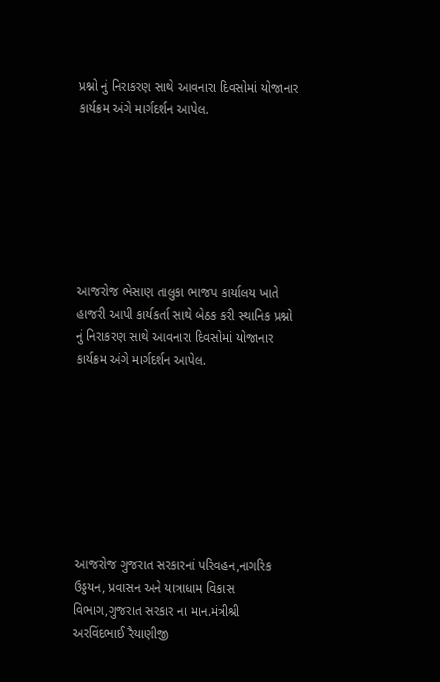પ્રશ્નો નું નિરાકરણ સાથે આવનારા દિવસોમાં યોજાનાર કાર્યક્રમ અંગે માર્ગદર્શન આપેલ.







આજરોજ ભેસાણ તાલુકા ભાજપ કાર્યાલય ખાતે હાજરી આપી કાર્યકર્તા સાથે બેઠક કરી સ્થાનિક પ્રશ્નો નું નિરાકરણ સાથે આવનારા દિવસોમાં યોજાનાર કાર્યક્રમ અંગે માર્ગદર્શન આપેલ.








આજરોજ ગુજરાત સરકારનાં પરિવહન,નાગરિક ઉડ્ડયન, પ્રવાસન અને યાત્રાધામ વિકાસ વિભાગ,ગુજરાત સરકાર ના માન.મંત્રીશ્રી અરવિંદભાઈ રૈયાણીજી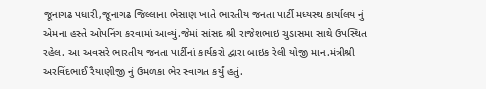જૂનાગઢ પધારી,જૂનાગઢ જિલ્લાના ભેસાણ ખાતે ભારતીય જનતા પાર્ટી મધ્યસ્થ કાર્યાલય નું એમના હસ્તે ઓપનિંગ કરવામાં આવ્યું.જેમાં સાંસદ શ્રી રાજેશભાઇ ચુડાસમા સાથે ઉપસ્થિત રહેલ. આ અવસરે ભારતીય જનતા પાર્ટીનાં કાર્યકરો દ્વારા બાઇક રેલી યોજી માન.મંત્રીશ્રી અરવિંદભાઈ રૈયાણીજી નું ઉમળકા ભેર સ્વાગત કર્યું હતું.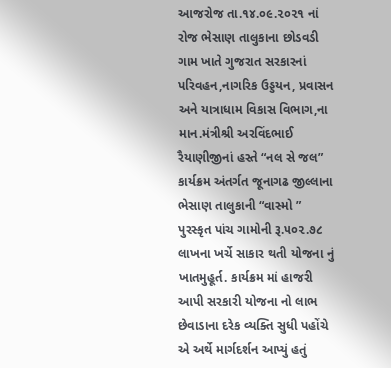આજરોજ તા.૧૪.૦૯.૨૦૨૧ નાં રોજ ભેસાણ તાલુકાના છોડવડી ગામ ખાતે ગુજરાત સરકારનાં પરિવહન,નાગરિક ઉડ્ડયન, પ્રવાસન અને યાત્રાધામ વિકાસ વિભાગ,ના માન.મંત્રીશ્રી અરવિંદભાઈ રૈયાણીજીનાં હસ્તે “નલ સે જલ” કાર્યક્રમ અંતર્ગત જૂનાગઢ જીલ્લાના ભેસાણ તાલુકાની “વાસ્મો ” પુરસ્કૃત પાંચ ગામોની રૂ.૫૦૨.૭૮ લાખના ખર્ચે સાકાર થતી યોજના નું ખાતમુહૂર્ત. કાર્યક્રમ માં હાજરી આપી સરકારી યોજના નો લાભ છેવાડાના દરેક વ્યક્તિ સુધી પહોંચે એ અર્થે માર્ગદર્શન આપ્યું હતું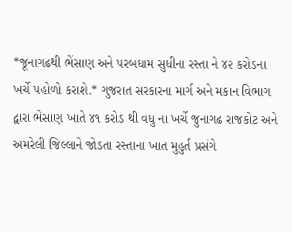*જૂનાગઢથી ભેંસાણ અને પરબધામ સુધીના રસ્તા ને ૪૨ કરોડના ખર્ચે પહોળો કરાશે.* ગુજરાત સરકારના માર્ગ અને મકાન વિભાગ દ્વારા ભેસાણ ખાતે ૪૧ કરોડ થી વધુ ના ખર્ચે જુનાગઢ રાજકોટ અને અમરેલી જિલ્લાને જોડતા રસ્તાના ખાત મુહુર્ત પ્રસંગે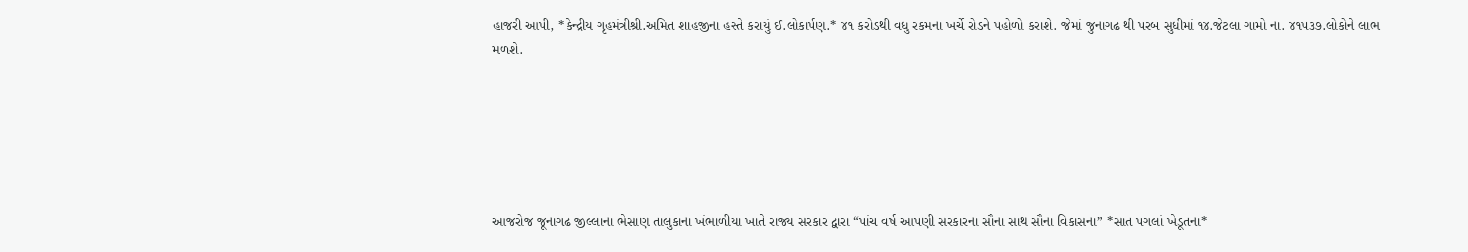હાજરી આપી, *કેન્દ્રીય ગૃહમંત્રીશ્રી.અમિત શાહજીના હસ્તે કરાયું ઈ.લોકાર્પણ.* ૪૧ કરોડથી વધુ રકમના ખર્ચે રોડને પહોળો કરાશે. જેમાં જુનાગઢ થી પરબ સુધીમાં ૧૪.જેટલા ગામો ના. ૪૧૫૩૭.લોકોને લાભ મળશે.






આજરોજ જૂનાગઢ જીલ્લાના ભેસાણ તાલુકાના ખંભાળીયા ખાતે રાજ્ય સરકાર દ્વારા “પાંચ વર્ષ આપણી સરકારના સૌના સાથ સૌના વિકાસના” *સાત પગલાં ખેડૂતના*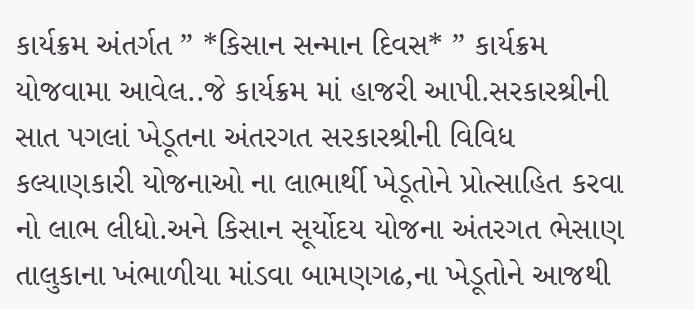કાર્યક્રમ અંતર્ગત ” *કિસાન સન્માન દિવસ* ” કાર્યક્રમ યોજવામા આવેલ..જે કાર્યક્રમ માં હાજરી આપી.સરકારશ્રીની સાત પગલાં ખેડૂતના અંતરગત સરકારશ્રીની વિવિધ કલ્યાણકારી યોજનાઓ ના લાભાર્થી ખેડૂતોને પ્રોત્સાહિત કરવા નો લાભ લીધો.અને કિસાન સૂર્યોદય યોજના અંતરગત ભેસાણ તાલુકાના ખંભાળીયા માંડવા બામણગઢ,ના ખેડૂતોને આજથી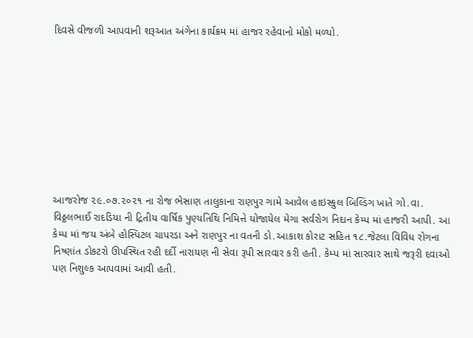દિવસે વીજળી આપવાની શરૂઆત અંગેના કાર્યક્રમ માં હાજર રહેવાનો મોકો મળ્યો.









આજરોજ ૨૯.૦૭.૨૦૨૧ ના રોજ ભેસાણ તાલુકાના રાણપુર ગામે આવેલ હાઇસ્કુલ બિલ્ડિંગ ખાતે ગો.વા. વિઠ્ઠલભાઈ રાદડિયા ની દ્રિતીય વાર્ષિક પુણ્યતિથિ નિમિત્તે યોજાયેલ મેગા સર્વરોગ નિદાન કેમ્પ માં હાજરી આપી. આ કેમ્પ માં જય અંબે હોસ્પિટલ ચાપરડા અને રાણપુર ના વતની ડો.આકાશ કોરાટ સહિત ૧૮.જેટલા વિવિધ રોગના નિષ્ણાંત ડોકટરો ઊપસ્થિત રહી દર્દી નારાયણ ની સેવા રૂપી સારવાર કરી હતી. કેમ્પ માં સારવાર સાથે જરૂરી દવાઓ પણ નિશુલ્ક આપવામાં આવી હતી.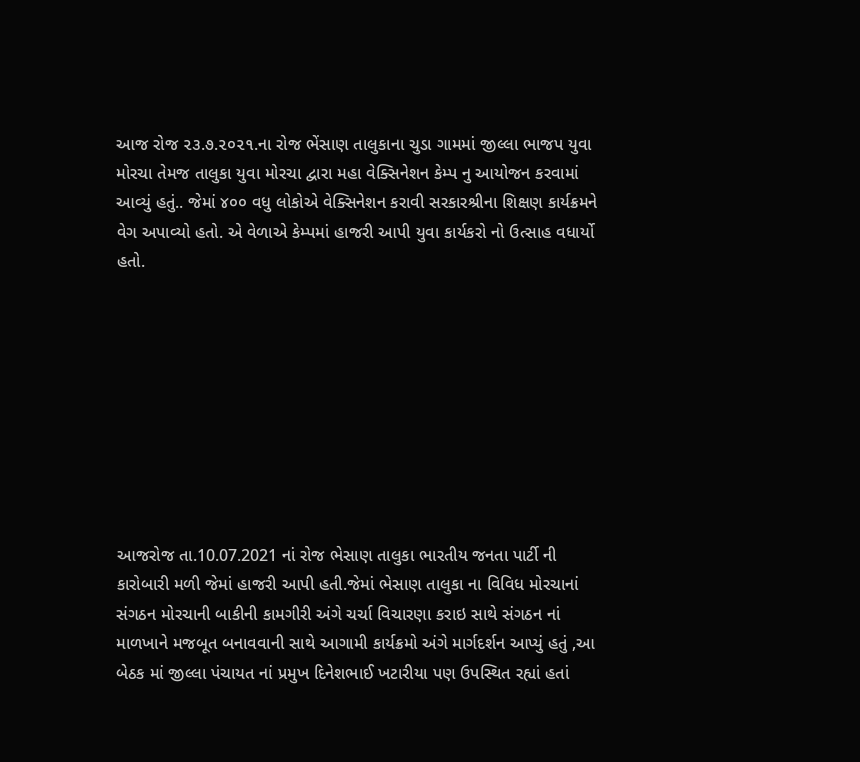આજ રોજ ૨૩.૭.૨૦૨૧.ના રોજ ભેંસાણ તાલુકાના ચુડા ગામમાં જીલ્લા ભાજપ યુવા મોરચા તેમજ તાલુકા યુવા મોરચા દ્વારા મહા વેક્સિનેશન કેમ્પ નુ આયોજન કરવામાં આવ્યું હતું.. જેમાં ૪૦૦ વધુ લોકોએ વેક્સિનેશન કરાવી સરકારશ્રીના શિક્ષણ કાર્યક્રમને વેગ અપાવ્યો હતો. એ વેળાએ કેમ્પમાં હાજરી આપી યુવા કાર્યકરો નો ઉત્સાહ વધાર્યો હતો.









આજરોજ તા.10.07.2021 નાં રોજ ભેસાણ તાલુકા ભારતીય જનતા પાર્ટી ની કારોબારી મળી જેમાં હાજરી આપી હતી.જેમાં ભેસાણ તાલુકા ના વિવિધ મોરચાનાં સંગઠન મોરચાની બાકીની કામગીરી અંગે ચર્ચા વિચારણા કરાઇ સાથે સંગઠન નાં માળખાને મજબૂત બનાવવાની સાથે આગામી કાર્યક્રમો અંગે માર્ગદર્શન આપ્યું હતું ,આ બેઠક માં જીલ્લા પંચાયત નાં પ્રમુખ દિનેશભાઈ ખટારીયા પણ ઉપસ્થિત રહ્યાં હતાં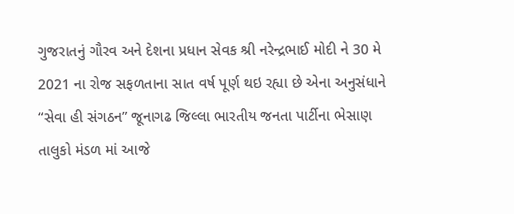ગુજરાતનું ગૌરવ અને દેશના પ્રધાન સેવક શ્રી નરેન્દ્રભાઈ મોદી ને 30 મે 2021 ના રોજ સફળતાના સાત વર્ષ પૂર્ણ થઇ રહ્યા છે એના અનુસંધાને “સેવા હી સંગઠન” જૂનાગઢ જિલ્લા ભારતીય જનતા પાર્ટીના ભેસાણ તાલુકો મંડળ માં આજે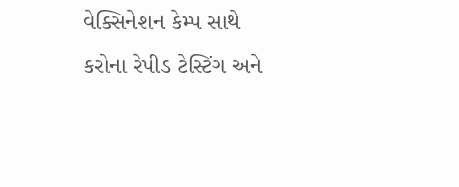વેક્સિનેશન કેમ્પ સાથે કરોના રેપીડ ટેસ્ટિંગ અને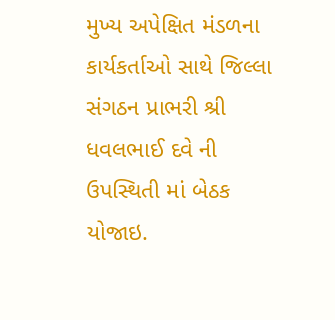મુખ્ય અપેક્ષિત મંડળના કાર્યકર્તાઓ સાથે જિલ્લા સંગઠન પ્રાભરી શ્રી ધવલભાઈ દવે ની ઉપસ્થિતી માં બેઠક યોજાઇ.